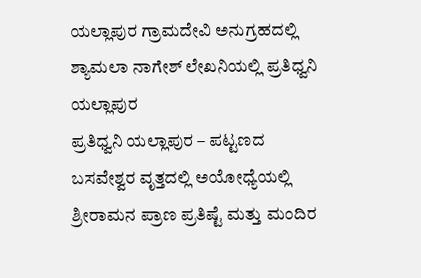ಯಲ್ಲಾಪುರ ಗ್ರಾಮದೇವಿ ಅನುಗ್ರಹದಲ್ಲಿ ಶ್ಯಾಮಲಾ ನಾಗೇಶ್ ಲೇಖನಿಯಲ್ಲಿ ಪ್ರತಿಧ್ವನಿ ಯಲ್ಲಾಪುರ
ಪ್ರತಿಧ್ವನಿ ಯಲ್ಲಾಪುರ – ಪಟ್ಟಣದ ಬಸವೇಶ್ವರ ವೃತ್ತದಲ್ಲಿ ಅಯೋಧ್ಯೆಯಲ್ಲಿ ಶ್ರೀರಾಮನ ಪ್ರಾಣ ಪ್ರತಿಷ್ಟೆ ಮತ್ತು ಮಂದಿರ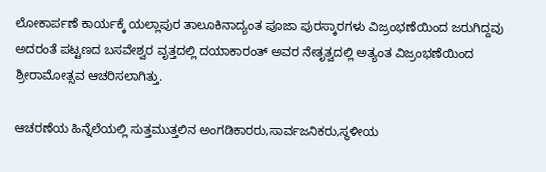ಲೋಕಾರ್ಪಣೆ ಕಾರ್ಯಕ್ಕೆ ಯಲ್ಲಾಪುರ ತಾಲೂಕಿನಾದ್ಯಂತ ಪೂಜಾ ಪುರಸ್ಕಾರಗಳು ವಿಜ್ರಂಭಣೆಯಿಂದ ಜರುಗಿದ್ದವು ಅದರಂತೆ ಪಟ್ಟಣದ ಬಸವೇಶ್ವರ ವೃತ್ತದಲ್ಲಿ ದಯಾಕಾರಂತ್ ಅವರ ನೇತೃತ್ವದಲ್ಲಿ ಅತ್ಯಂತ ವಿಜ್ರಂಭಣೆಯಿಂದ ಶ್ರೀರಾಮೋತ್ಸವ ಆಚರಿಸಲಾಗಿತ್ತು.

ಆಚರಣೆಯ ಹಿನ್ನೆಲೆಯಲ್ಲಿ ಸುತ್ತಮುತ್ತಲಿನ ಅಂಗಡಿಕಾರರು,ಸಾರ್ವಜನಿಕರು,ಸ್ಥಳೀಯ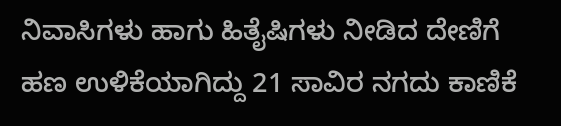ನಿವಾಸಿಗಳು ಹಾಗು ಹಿತೈಷಿಗಳು ನೀಡಿದ ದೇಣಿಗೆ ಹಣ ಉಳಿಕೆಯಾಗಿದ್ದು 21 ಸಾವಿರ ನಗದು ಕಾಣಿಕೆ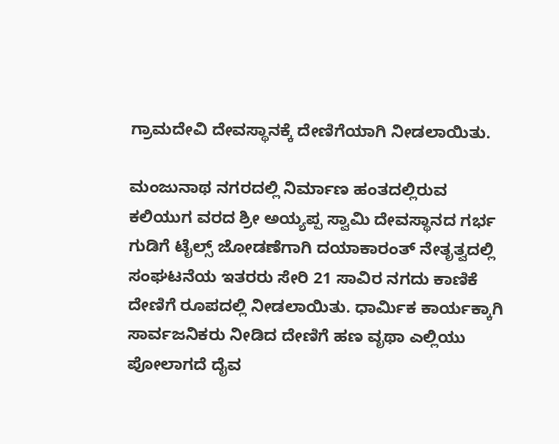ಗ್ರಾಮದೇವಿ ದೇವಸ್ಥಾನಕ್ಕೆ ದೇಣಿಗೆಯಾಗಿ ನೀಡಲಾಯಿತು.

ಮಂಜುನಾಥ ನಗರದಲ್ಲಿ ನಿರ್ಮಾಣ ಹಂತದಲ್ಲಿರುವ ಕಲಿಯುಗ ವರದ ಶ್ರೀ ಅಯ್ಯಪ್ಪ ಸ್ವಾಮಿ ದೇವಸ್ಥಾನದ ಗರ್ಭ ಗುಡಿಗೆ ಟೈಲ್ಸ್ ಜೋಡಣೆಗಾಗಿ ದಯಾಕಾರಂತ್ ನೇತೃತ್ವದಲ್ಲಿ ಸಂಘಟನೆಯ ಇತರರು ಸೇರಿ 21 ಸಾವಿರ ನಗದು ಕಾಣಿಕೆ ದೇಣಿಗೆ ರೂಪದಲ್ಲಿ ನೀಡಲಾಯಿತು. ಧಾರ್ಮಿಕ ಕಾರ್ಯಕ್ಕಾಗಿ ಸಾರ್ವಜನಿಕರು ನೀಡಿದ ದೇಣಿಗೆ ಹಣ ವೃಥಾ ಎಲ್ಲಿಯು ಪೋಲಾಗದೆ ದೈವ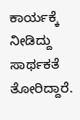ಕಾರ್ಯಕ್ಕೆ ನೀಡಿದ್ದು ಸಾರ್ಥಕತೆ ತೋರಿದ್ದಾರೆ.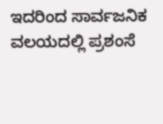ಇದರಿಂದ ಸಾರ್ವಜನಿಕ ವಲಯದಲ್ಲಿ ಪ್ರಶಂಸೆ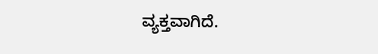ವ್ಯಕ್ತವಾಗಿದೆ.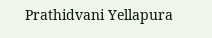Prathidvani Yellapura